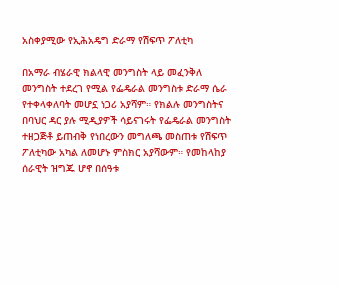አስቀያሚው የኢሕአዴግ ድራማ የሽፍጥ ፖለቲካ

በአማራ ብሄራዊ ክልላዊ መንግስት ላይ መፈንቅለ መንግስት ተደረገ የሚል የፌዴራል መንግስቱ ድራማ ሴራ የተቀላቀለባት መሆኗ ነጋሪ አያሻም። የክልሉ መንግስትና በባህር ዳር ያሉ ሚዲያዎች ሳይናገሩት የፌዴራል መንግስት ተዘጋጅቶ ይጠብቅ የነበረውን መግለጫ መስጠቱ የሽፍጥ ፖለቲካው አካል ለመሆኑ ምስክር አያሻውም። የመከላከያ ሰራዊት ዝግጁ ሆኖ በሰዓቱ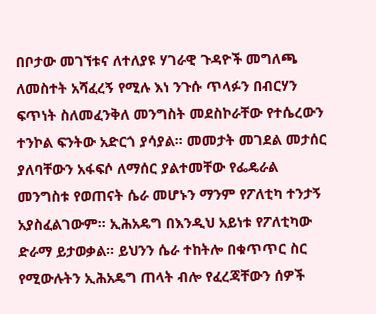በቦታው መገኘቱና ለተለያዩ ሃገራዊ ጉዳዮች መግለጫ ለመስተት አሻፈረኝ የሚሉ እነ ንጉሱ ጥላፉን በብርሃን ፍጥነት ስለመፈንቅለ መንግስት መደስኮራቸው የተሴረውን ተንኮል ፍንትው አድርጎ ያሳያል። መመታት መገደል መታሰር ያለባቸውን አፋፍሶ ለማሰር ያልተመቸው የፌዴራል መንግስቱ የወጠናት ሴራ መሆኑን ማንም የፖለቲካ ተንታኝ አያስፈልገውም። ኢሕአዴግ በእንዲህ አይነቱ የፖለቲካው ድራማ ይታወቃል። ይህንን ሴራ ተከትሎ በቁጥጥር ስር የሚውሉትን ኢሕአዴግ ጠላት ብሎ የፈረጃቸውን ሰዎች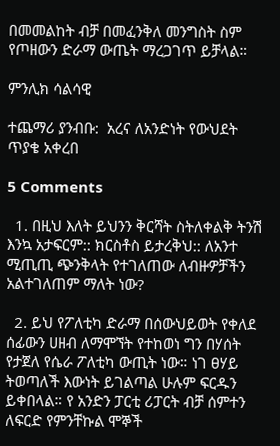በመመልከት ብቻ በመፈንቅለ መንግስት ስም የጦዘውን ድራማ ውጤት ማረጋገጥ ይቻላል።

ምንሊክ ሳልሳዊ

ተጨማሪ ያንብቡ:  አረና ለአንድነት የውህደት ጥያቄ አቀረበ

5 Comments

  1. በዚህ እለት ይህንን ቅርሻት ስትለቀልቅ ትንሽ እንኳ አታፍርም:: ክርስቶስ ይታረቅህ:: ለአንተ ሚጢጢ ጭንቅላት የተገለጠው ለብዙዎቻችን አልተገለጠም ማለት ነው?

  2. ይህ የፖለቲካ ድራማ በሰውህይወት የቀለደ ሰፊውን ሀዘብ ለማሞኘት የተከወነ ግን በሃሰት የታጀለ የሴራ ፖለቲካ ውጢት ነው። ነገ ፀሃይ ትወጣለች እውነት ይገልጣል ሁሉም ፍርዱን ይቀበላል። የ አንድን ፓርቲ ሪፓርት ብቻ ሰምተን ለፍርድ የምንቸኩል ሞኞች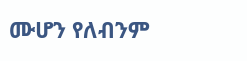ሙሆን የለብንም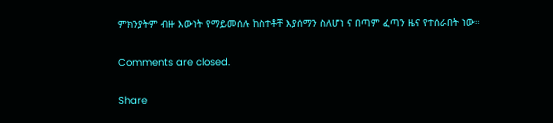ምክንያትም ብዙ እውነት የማይመሰሉ ከስተቶቸ እያሰማን ስለሆነ ና በጣም ፈጣን ዜና የተሰራበት ነው።

Comments are closed.

Share